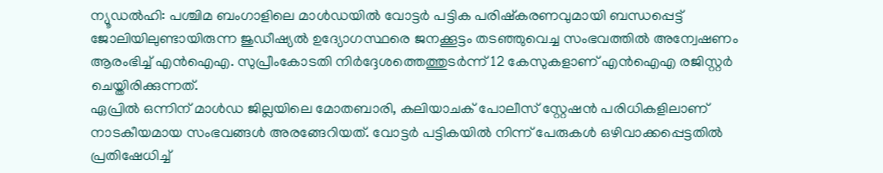ന്യൂഡൽഹി: പശ്ചിമ ബംഗാളിലെ മാൾഡയിൽ വോട്ടർ പട്ടിക പരിഷ്കരണവുമായി ബന്ധപ്പെട്ട് ജോലിയിലുണ്ടായിരുന്ന ജുഡീഷ്യൽ ഉദ്യോഗസ്ഥരെ ജനക്കൂട്ടം തടഞ്ഞുവെച്ച സംഭവത്തിൽ അന്വേഷണം ആരംഭിച്ച് എൻഐഎ. സുപ്രീംകോടതി നിർദ്ദേശത്തെത്തുടർന്ന് 12 കേസുകളാണ് എൻഐഎ രജിസ്റ്റർ ചെയ്തിരിക്കുന്നത്.
ഏപ്രിൽ ഒന്നിന് മാൾഡ ജില്ലയിലെ മോതബാരി, കലിയാചക് പോലീസ് സ്റ്റേഷൻ പരിധികളിലാണ് നാടകീയമായ സംഭവങ്ങൾ അരങ്ങേറിയത്. വോട്ടർ പട്ടികയിൽ നിന്ന് പേരുകൾ ഒഴിവാക്കപ്പെട്ടതിൽ പ്രതിഷേധിച്ച്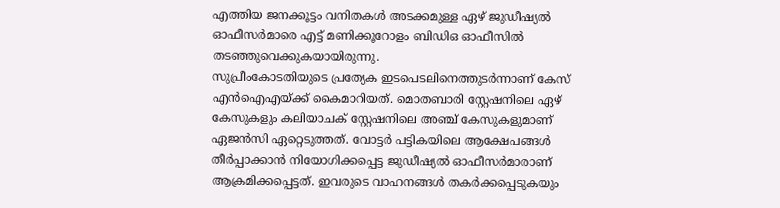എത്തിയ ജനക്കൂട്ടം വനിതകൾ അടക്കമുള്ള ഏഴ് ജുഡീഷ്യൽ ഓഫീസർമാരെ എട്ട് മണിക്കൂറോളം ബിഡിഒ ഓഫീസിൽ തടഞ്ഞുവെക്കുകയായിരുന്നു.
സുപ്രീംകോടതിയുടെ പ്രത്യേക ഇടപെടലിനെത്തുടർന്നാണ് കേസ് എൻഐഎയ്ക്ക് കൈമാറിയത്. മൊതബാരി സ്റ്റേഷനിലെ ഏഴ് കേസുകളും കലിയാചക് സ്റ്റേഷനിലെ അഞ്ച് കേസുകളുമാണ് ഏജൻസി ഏറ്റെടുത്തത്. വോട്ടർ പട്ടികയിലെ ആക്ഷേപങ്ങൾ തീർപ്പാക്കാൻ നിയോഗിക്കപ്പെട്ട ജുഡീഷ്യൽ ഓഫീസർമാരാണ് ആക്രമിക്കപ്പെട്ടത്. ഇവരുടെ വാഹനങ്ങൾ തകർക്കപ്പെടുകയും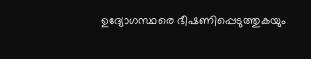ഉദ്യോഗസ്ഥരെ ഭീഷണിപ്പെടുത്തുകയും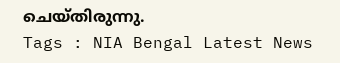ചെയ്തിരുന്നു.
Tags : NIA Bengal Latest News